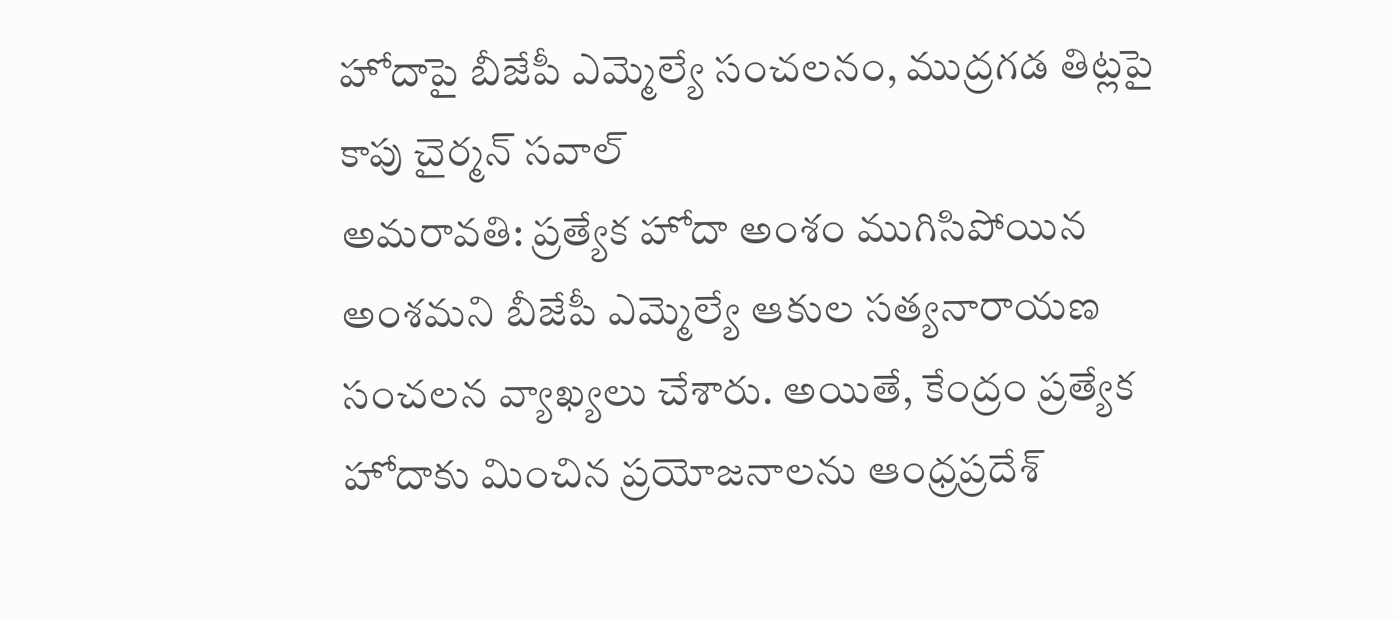హోదాపై బీజేపీ ఎమ్మెల్యే సంచలనం, ముద్రగడ తిట్లపై కాపు చైర్మన్ సవాల్
అమరావతి: ప్రత్యేక హోదా అంశం ముగిసిపోయిన అంశమని బీజేపీ ఎమ్మెల్యే ఆకుల సత్యనారాయణ సంచలన వ్యాఖ్యలు చేశారు. అయితే, కేంద్రం ప్రత్యేక హోదాకు మించిన ప్రయోజనాలను ఆంధ్రప్రదేశ్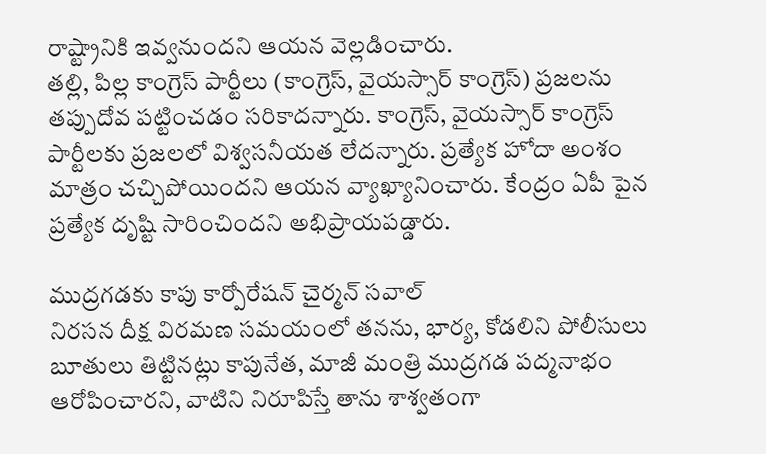రాష్ట్రానికి ఇవ్వనుందని ఆయన వెల్లడించారు.
తల్లి, పిల్ల కాంగ్రెస్ పార్టీలు (కాంగ్రెస్, వైయస్సార్ కాంగ్రెస్) ప్రజలను తప్పుదోవ పట్టించడం సరికాదన్నారు. కాంగ్రెస్, వైయస్సార్ కాంగ్రెస్ పార్టీలకు ప్రజలలో విశ్వసనీయత లేదన్నారు. ప్రత్యేక హోదా అంశం మాత్రం చచ్చిపోయిందని ఆయన వ్యాఖ్యానించారు. కేంద్రం ఏపీ పైన ప్రత్యేక దృష్టి సారించిందని అభిప్రాయపడ్డారు.

ముద్రగడకు కాపు కార్పోరేషన్ చైర్మన్ సవాల్
నిరసన దీక్ష విరమణ సమయంలో తనను, భార్య, కోడలిని పోలీసులు బూతులు తిట్టినట్లు కాపునేత, మాజీ మంత్రి ముద్రగడ పద్మనాభం ఆరోపించారని, వాటిని నిరూపిస్తే తాను శాశ్వతంగా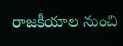రాజకీయాల నుంచి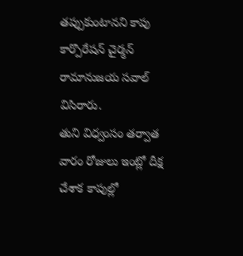తప్పుకుంటానని కాపు కార్పొరేషన్ చైర్మన్ రామానుజయ సవాల్ విసిరారు.
తుని విధ్వంసం తర్వాత వారం రోజులు ఇంట్లో దీక్ష చేశాక కాపుల్లో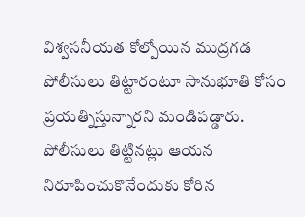విశ్వసనీయత కోల్పోయిన ముద్రగడ పోలీసులు తిట్టారంటూ సానుభూతి కోసం ప్రయత్నిస్తున్నారని మండిపడ్డారు. పోలీసులు తిట్టినట్లు ఆయన నిరూపించుకొనేందుకు కోరిన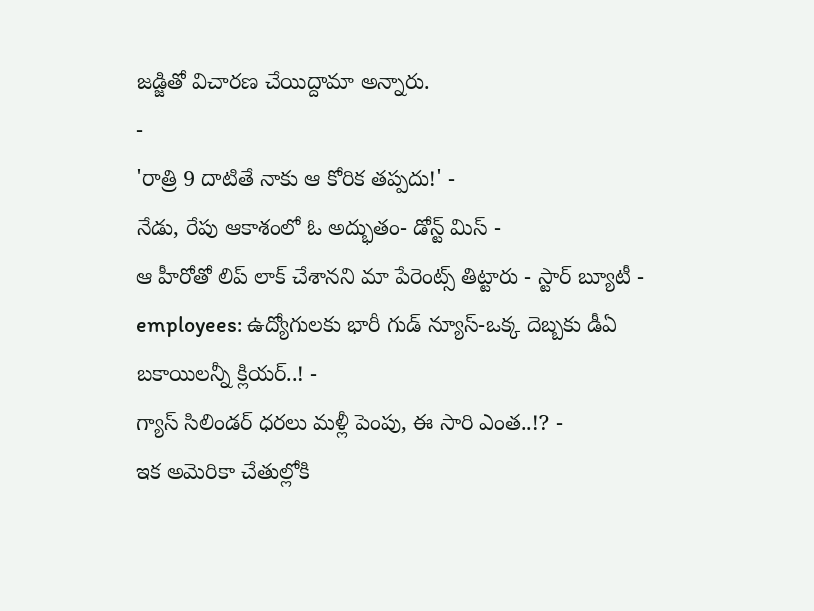జడ్జితో విచారణ చేయిద్దామా అన్నారు.
-
'రాత్రి 9 దాటితే నాకు ఆ కోరిక తప్పదు!' -
నేడు, రేపు ఆకాశంలో ఓ అద్భుతం- డోన్ట్ మిస్ -
ఆ హీరోతో లిప్ లాక్ చేశానని మా పేరెంట్స్ తిట్టారు - స్టార్ బ్యూటీ -
employees: ఉద్యోగులకు భారీ గుడ్ న్యూస్-ఒక్క దెబ్బకు డీఏ బకాయిలన్నీ క్లియర్..! -
గ్యాస్ సిలిండర్ ధరలు మళ్లీ పెంపు, ఈ సారి ఎంత..!? -
ఇక అమెరికా చేతుల్లోకి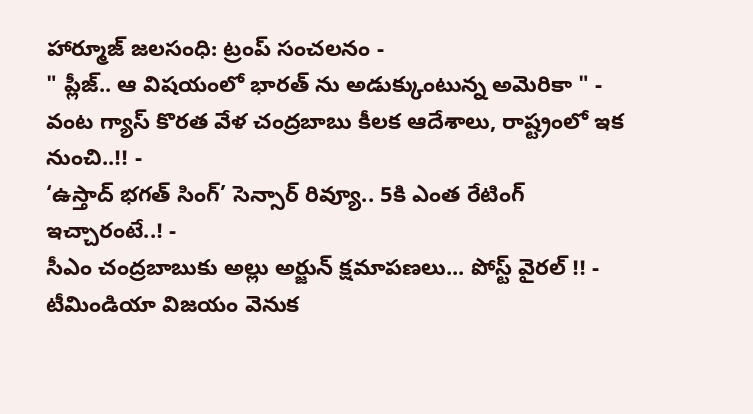హార్మూజ్ జలసంధి: ట్రంప్ సంచలనం -
" ప్లీజ్.. ఆ విషయంలో భారత్ ను అడుక్కుంటున్న అమెరికా " -
వంట గ్యాస్ కొరత వేళ చంద్రబాబు కీలక ఆదేశాలు, రాష్ట్రంలో ఇక నుంచి..!! -
‘ఉస్తాద్ భగత్ సింగ్’ సెన్సార్ రివ్యూ.. 5కి ఎంత రేటింగ్ ఇచ్చారంటే..! -
సీఎం చంద్రబాబుకు అల్లు అర్జున్ క్షమాపణలు... పోస్ట్ వైరల్ !! -
టీమిండియా విజయం వెనుక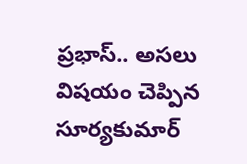ప్రభాస్.. అసలు విషయం చెప్పిన సూర్యకుమార్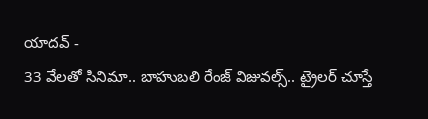యాదవ్ -
33 వేలతో సినిమా.. బాహుబలి రేంజ్ విజువల్స్.. ట్రైలర్ చూస్తే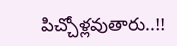పిచ్చోళ్లవుతారు..!!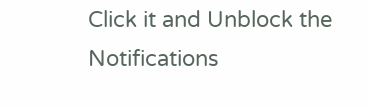Click it and Unblock the Notifications